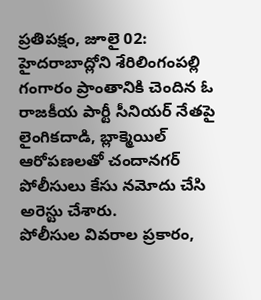ప్రతిపక్షం, జూలై 02: హైదరాబాద్లోని శేరిలింగంపల్లి గంగారం ప్రాంతానికి చెందిన ఓ రాజకీయ పార్టీ సీనియర్ నేతపై లైంగికదాడి, బ్లాక్మెయిల్ ఆరోపణలతో చందానగర్ పోలీసులు కేసు నమోదు చేసి అరెస్టు చేశారు.
పోలీసుల వివరాల ప్రకారం,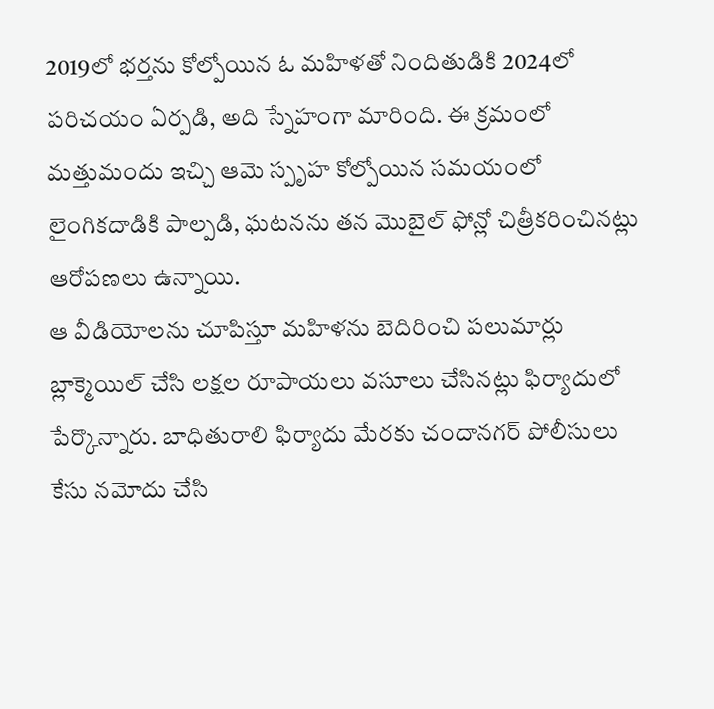2019లో భర్తను కోల్పోయిన ఓ మహిళతో నిందితుడికి 2024లో పరిచయం ఏర్పడి, అది స్నేహంగా మారింది. ఈ క్రమంలో మత్తుమందు ఇచ్చి ఆమె స్పృహ కోల్పోయిన సమయంలో లైంగికదాడికి పాల్పడి, ఘటనను తన మొబైల్ ఫోన్లో చిత్రీకరించినట్లు ఆరోపణలు ఉన్నాయి.
ఆ వీడియోలను చూపిస్తూ మహిళను బెదిరించి పలుమార్లు బ్లాక్మెయిల్ చేసి లక్షల రూపాయలు వసూలు చేసినట్లు ఫిర్యాదులో పేర్కొన్నారు. బాధితురాలి ఫిర్యాదు మేరకు చందానగర్ పోలీసులు కేసు నమోదు చేసి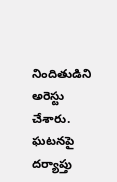నిందితుడిని అరెస్టు చేశారు. ఘటనపై దర్యాప్తు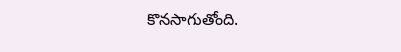కొనసాగుతోంది.